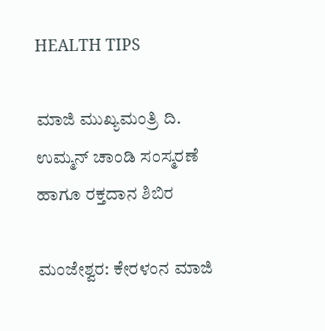HEALTH TIPS

ಮಾಜಿ ಮುಖ್ಯಮಂತ್ರಿ ದಿ. ಉಮ್ಮನ್ ಚಾಂಡಿ ಸಂಸ್ಮರಣೆ ಹಾಗೂ ರಕ್ತದಾನ ಶಿಬಿರ

ಮಂಜೇಶ್ವರ: ಕೇರಳಂನ ಮಾಜಿ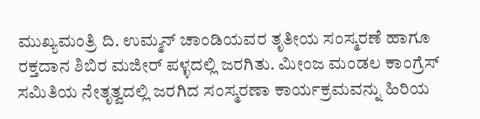ಮುಖ್ಯಮಂತ್ರಿ ದಿ. ಉಮ್ಮನ್ ಚಾಂಡಿಯವರ ತೃತೀಯ ಸಂಸ್ಮರಣೆ ಹಾಗೂ ರಕ್ತದಾನ ಶಿಬಿರ ಮಜೀರ್ ಪಳ್ಳದಲ್ಲಿ ಜರಗಿತು. ಮೀಂಜ ಮಂಡಲ ಕಾಂಗ್ರೆಸ್ ಸಮಿತಿಯ ನೇತೃತ್ವದಲ್ಲಿ ಜರಗಿದ ಸಂಸ್ಮರಣಾ ಕಾರ್ಯಕ್ರಮವನ್ನು ಹಿರಿಯ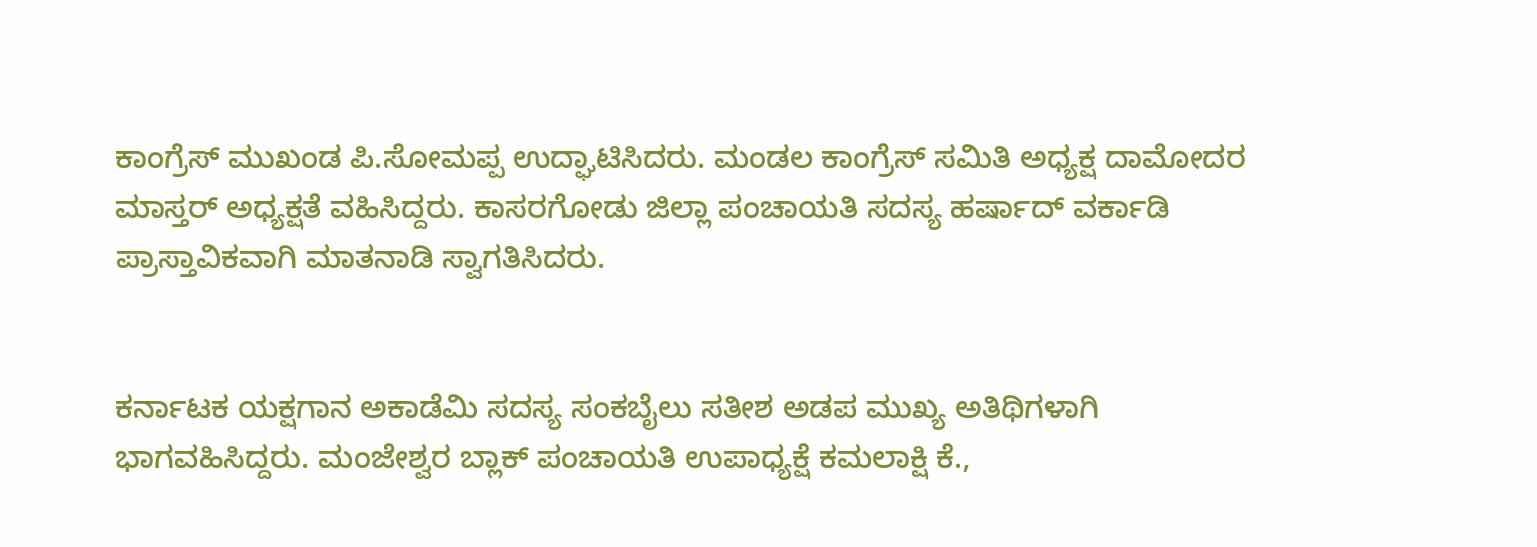ಕಾಂಗ್ರೆಸ್ ಮುಖಂಡ ಪಿ.ಸೋಮಪ್ಪ ಉದ್ಘಾಟಿಸಿದರು. ಮಂಡಲ ಕಾಂಗ್ರೆಸ್ ಸಮಿತಿ ಅಧ್ಯಕ್ಷ ದಾಮೋದರ ಮಾಸ್ತರ್ ಅಧ್ಯಕ್ಷತೆ ವಹಿಸಿದ್ದರು. ಕಾಸರಗೋಡು ಜಿಲ್ಲಾ ಪಂಚಾಯತಿ ಸದಸ್ಯ ಹರ್ಷಾದ್ ವರ್ಕಾಡಿ ಪ್ರಾಸ್ತಾವಿಕವಾಗಿ ಮಾತನಾಡಿ ಸ್ವಾಗತಿಸಿದರು.


ಕರ್ನಾಟಕ ಯಕ್ಷಗಾನ ಅಕಾಡೆಮಿ ಸದಸ್ಯ ಸಂಕಬೈಲು ಸತೀಶ ಅಡಪ ಮುಖ್ಯ ಅತಿಥಿಗಳಾಗಿ ಭಾಗವಹಿಸಿದ್ದರು. ಮಂಜೇಶ್ವರ ಬ್ಲಾಕ್ ಪಂಚಾಯತಿ ಉಪಾಧ್ಯಕ್ಷೆ ಕಮಲಾಕ್ಷಿ ಕೆ.,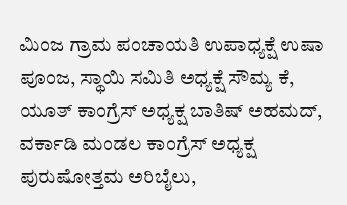ಮಿಂಜ ಗ್ರಾಮ ಪಂಚಾಯತಿ ಉಪಾಧ್ಯಕ್ಷೆ ಉಷಾ ಪೂಂಜ, ಸ್ಥಾಯಿ ಸಮಿತಿ ಅಧ್ಯಕ್ಷೆ ಸೌಮ್ಯ ಕೆ, ಯೂತ್ ಕಾಂಗ್ರೆಸ್ ಅಧ್ಯಕ್ಷ ಬಾತಿಷ್ ಅಹಮದ್, ವರ್ಕಾಡಿ ಮಂಡಲ ಕಾಂಗ್ರೆಸ್ ಅಧ್ಯಕ್ಷ ಪುರುಷೋತ್ತಮ ಅರಿಬೈಲು,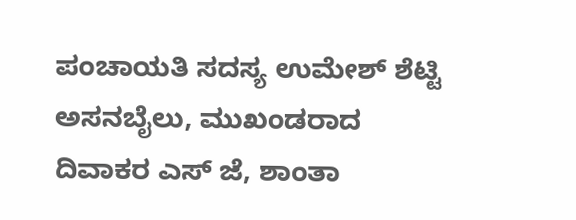ಪಂಚಾಯತಿ ಸದಸ್ಯ ಉಮೇಶ್ ಶೆಟ್ಟಿ ಅಸನಬೈಲು, ಮುಖಂಡರಾದ ದಿವಾಕರ ಎಸ್ ಜೆ, ಶಾಂತಾ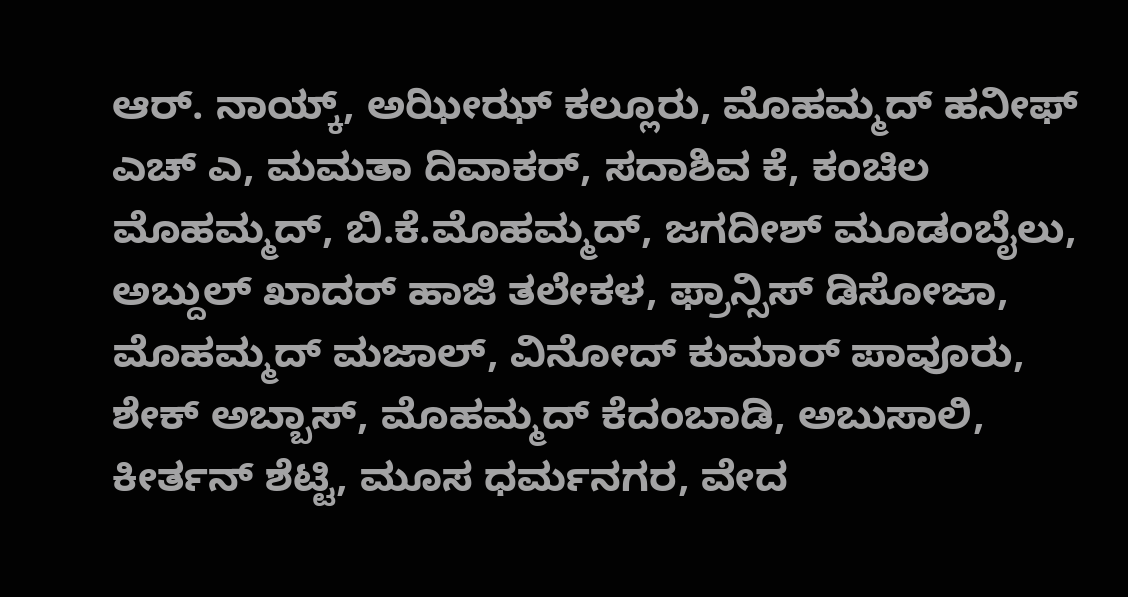ಆರ್. ನಾಯ್ಕ್, ಅಝೀಝ್ ಕಲ್ಲೂರು, ಮೊಹಮ್ಮದ್ ಹನೀಫ್ ಎಚ್ ಎ, ಮಮತಾ ದಿವಾಕರ್, ಸದಾಶಿವ ಕೆ, ಕಂಚಿಲ ಮೊಹಮ್ಮದ್, ಬಿ.ಕೆ.ಮೊಹಮ್ಮದ್, ಜಗದೀಶ್ ಮೂಡಂಬೈಲು, ಅಬ್ದುಲ್ ಖಾದರ್ ಹಾಜಿ ತಲೇಕಳ, ಫ್ರಾನ್ಸಿಸ್ ಡಿಸೋಜಾ, ಮೊಹಮ್ಮದ್ ಮಜಾಲ್, ವಿನೋದ್ ಕುಮಾರ್ ಪಾವೂರು, ಶೇಕ್ ಅಬ್ಬಾಸ್, ಮೊಹಮ್ಮದ್ ಕೆದಂಬಾಡಿ, ಅಬುಸಾಲಿ, ಕೀರ್ತನ್ ಶೆಟ್ಟಿ, ಮೂಸ ಧರ್ಮನಗರ, ವೇದ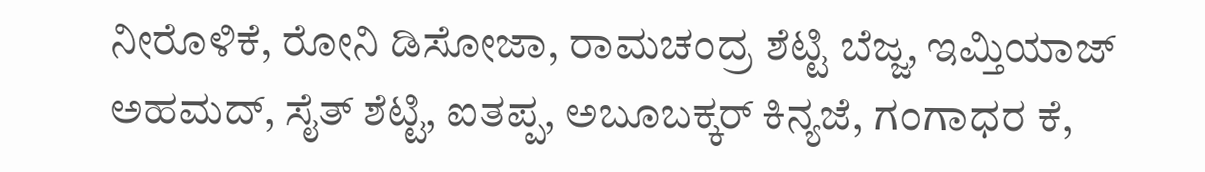ನೀರೊಳಿಕೆ, ರೋನಿ ಡಿಸೋಜಾ, ರಾಮಚಂದ್ರ ಶೆಟ್ಟಿ ಬೆಜ್ಜ, ಇಮ್ತಿಯಾಜ್ ಅಹಮದ್, ಸೈತ್ ಶೆಟ್ಟಿ, ಐತಪ್ಪ, ಅಬೂಬಕ್ಕರ್ ಕಿನ್ಯಜೆ, ಗಂಗಾಧರ ಕೆ,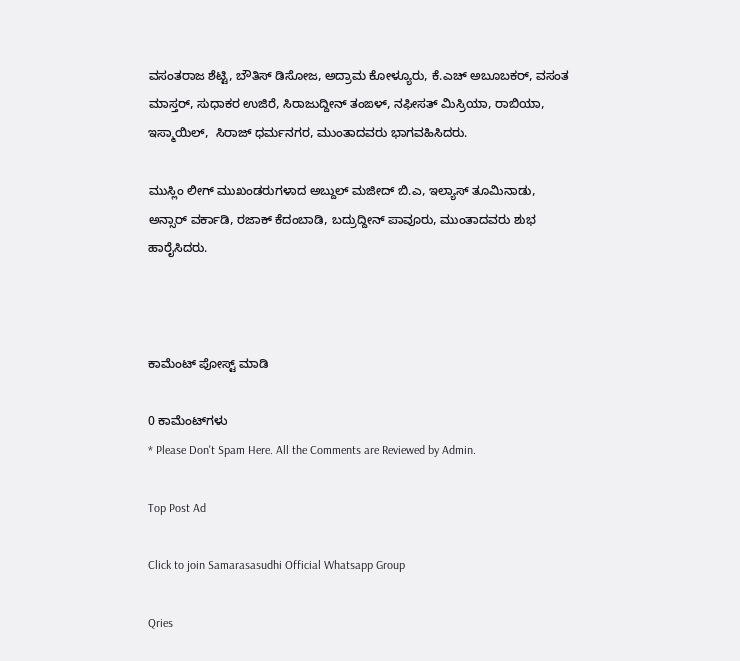ವಸಂತರಾಜ ಶೆಟ್ಟಿ, ಬೌತಿಸ್ ಡಿಸೋಜ, ಅದ್ರಾಮ ಕೋಳ್ಯೂರು, ಕೆ.ಎಚ್ ಅಬೂಬಕರ್, ವಸಂತ ಮಾಸ್ತರ್, ಸುಧಾಕರ ಉಜಿರೆ, ಸಿರಾಜುದ್ದೀನ್ ತಂಙಳ್, ನಫೀಸತ್ ಮಿಸ್ರಿಯಾ, ರಾಬಿಯಾ, ಇಸ್ಮಾಯಿಲ್,  ಸಿರಾಜ್ ಧರ್ಮನಗರ, ಮುಂತಾದವರು ಭಾಗವಹಿಸಿದರು.

ಮುಸ್ಲಿಂ ಲೀಗ್ ಮುಖಂಡರುಗಳಾದ ಅಬ್ದುಲ್ ಮಜೀದ್ ಬಿ.ಎ, ಇಲ್ಯಾಸ್ ತೂಮಿನಾಡು, ಅನ್ಸಾರ್ ವರ್ಕಾಡಿ, ರಜಾಕ್ ಕೆದಂಬಾಡಿ, ಬದ್ರುದ್ದೀನ್ ಪಾವೂರು, ಮುಂತಾದವರು ಶುಭ ಹಾರೈಸಿದರು.



ಕಾಮೆಂಟ್‌‌ ಪೋಸ್ಟ್‌ ಮಾಡಿ

0 ಕಾಮೆಂಟ್‌ಗಳು
* Please Don't Spam Here. All the Comments are Reviewed by Admin.

Top Post Ad

Click to join Samarasasudhi Official Whatsapp Group

Qries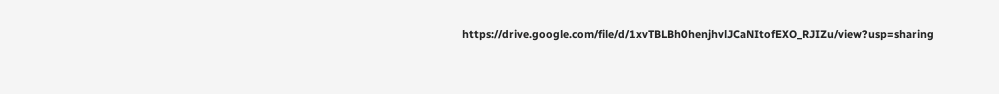https://drive.google.com/file/d/1xvTBLBh0henjhvlJCaNItofEXO_RJIZu/view?usp=sharing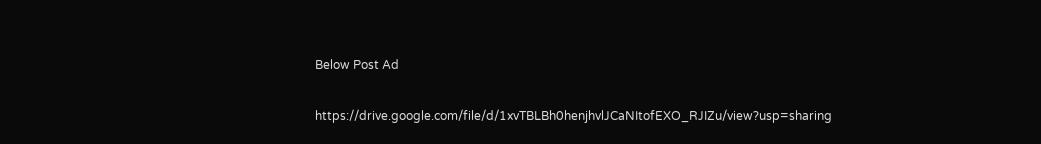Below Post Ad

https://drive.google.com/file/d/1xvTBLBh0henjhvlJCaNItofEXO_RJIZu/view?usp=sharing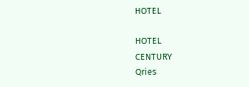HOTEL

HOTEL
CENTURY
Qries